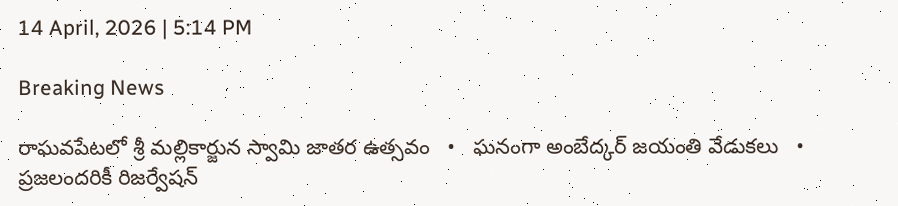14 April, 2026 | 5:14 PM

Breaking News

రాఘవపేటలో శ్రీ మల్లికార్జున స్వామి జాతర ఉత్సవం   •   ఘనంగా అంబేద్కర్ జయంతి వేడుకలు   •   ప్రజలందరికీ రిజర్వేషన్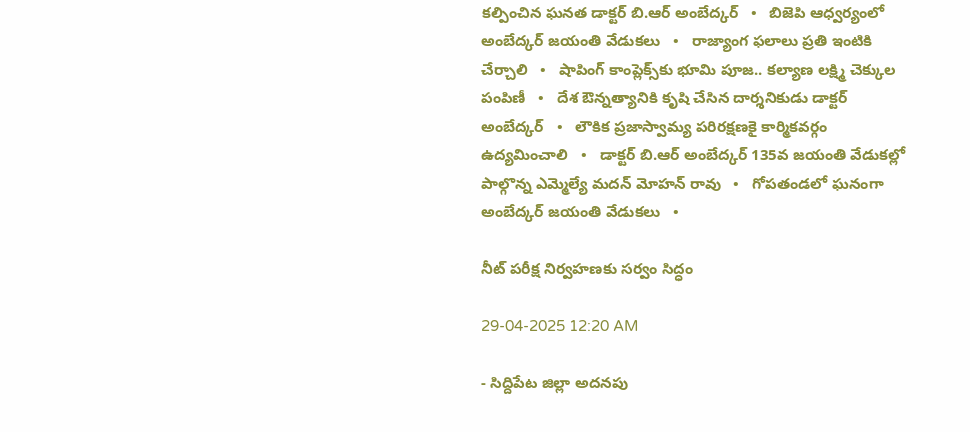కల్పించిన ఘనత డాక్టర్ బి.ఆర్ అంబేద్కర్   •   బిజెపి ఆధ్వర్యంలో అంబేద్కర్ జయంతి వేడుకలు   •   రాజ్యాంగ ఫలాలు ప్రతి ఇంటికి చేర్చాలి   •   షాపింగ్ కాంప్లెక్స్‌కు భూమి పూజ.. కల్యాణ లక్ష్మి చెక్కుల పంపిణీ   •   దేశ ఔన్నత్యానికి కృషి చేసిన దార్శనికుడు డాక్టర్ అంబేద్కర్   •   లౌకిక ప్రజాస్వామ్య పరిరక్షణకై కార్మికవర్గం ఉద్యమించాలి   •   డాక్టర్ బి.ఆర్ అంబేద్కర్ 135వ జయంతి వేడుకల్లో పాల్గొన్న ఎమ్మెల్యే మదన్ మోహన్ రావు   •   గోపతండలో ఘనంగా అంబేద్కర్ జయంతి వేడుకలు   •

నీట్ పరీక్ష నిర్వహణకు సర్వం సిద్ధం

29-04-2025 12:20 AM

- సిద్దిపేట జిల్లా అదనపు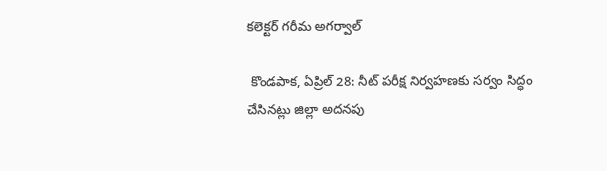కలెక్టర్ గరీమ అగర్వాల్

 కొండపాక, ఏప్రిల్ 28: నీట్ పరీక్ష నిర్వహణకు సర్వం సిద్ధం చేసినట్లు జిల్లా అదనపు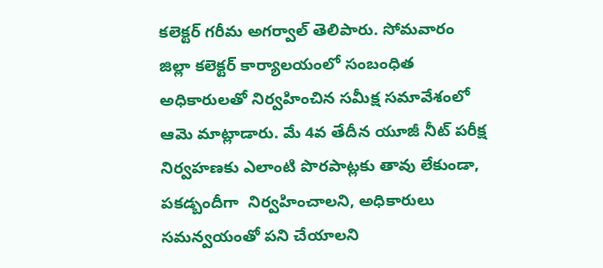కలెక్టర్ గరీమ అగర్వాల్ తెలిపారు. సోమవారం జిల్లా కలెక్టర్ కార్యాలయంలో సంబంధిత అధికారులతో నిర్వహించిన సమీక్ష సమావేశంలో ఆమె మాట్లాడారు. మే 4వ తేదీన యూజీ నీట్ పరీక్ష నిర్వహణకు ఎలాంటి పొరపాట్లకు తావు లేకుండా, పకడ్బందీగా  నిర్వహించాలని, అధికారులు సమన్వయంతో పని చేయాలని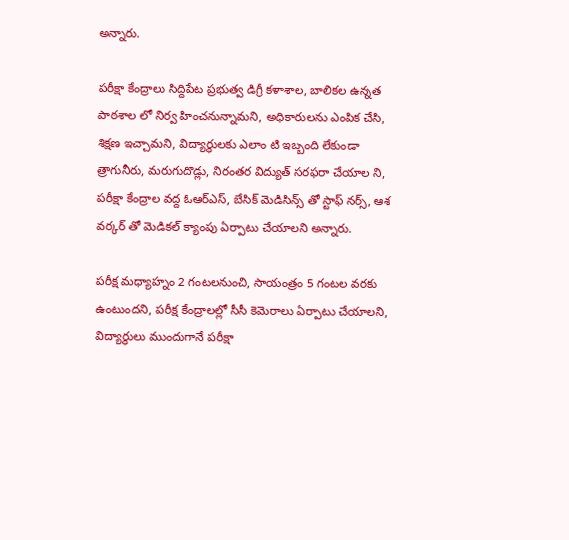అన్నారు.

పరీక్షా కేంద్రాలు సిద్దిపేట ప్రభుత్వ డిగ్రీ కళాశాల, బాలికల ఉన్నత పాఠశాల లో నిర్వ హించనున్నామని, అధికారులను ఎంపిక చేసి, శిక్షణ ఇచ్చామని, విద్యార్థులకు ఎలాం టి ఇబ్బంది లేకుండా త్రాగునీరు, మరుగుదొడ్లు, నిరంతర విద్యుత్ సరఫరా చేయాల ని, పరీక్షా కేంద్రాల వద్ద ఓఆర్‌ఎస్, బేసిక్ మెడిసిన్స్ తో స్టాఫ్ నర్స్, ఆశ వర్కర్ తో మెడికల్ క్యాంపు ఏర్పాటు చేయాలని అన్నారు.

పరీక్ష మధ్యాహ్నం 2 గంటలనుంచి, సాయంత్రం 5 గంటల వరకు ఉంటుందని, పరీక్ష కేంద్రాలల్లో సీసీ కెమెరాలు ఏర్పాటు చేయాలని, విద్యార్థులు ముందుగానే పరీక్షా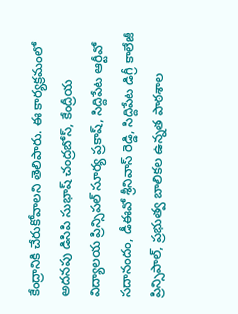కేంద్రానికి చేరుకోవాలని తెలిపారు. ఈ కార్యక్రమంలో అదనపు డిసిపి సుభాష్ చంద్రబోస్, కేంద్రీయ విద్యాలయ ప్రిన్సిపల్ సూర్య ప్రకాష్, సిద్దిపేట ఆర్టీవో సదానందం, డీఈవో శ్రీనివాస్ రెడ్డి, సిద్దిపేట డిగ్రీ కాలేజీ ప్రిన్సిపాల్, ప్రభుత్వ బాలికల ఉన్నత పాఠశాల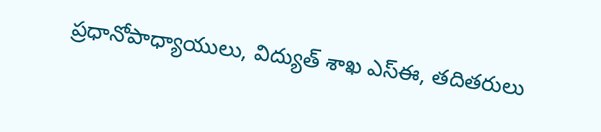ప్రధానోపాధ్యాయులు, విద్యుత్ శాఖ ఎస్‌ఈ, తదితరులు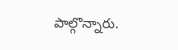పాల్గొన్నారు.